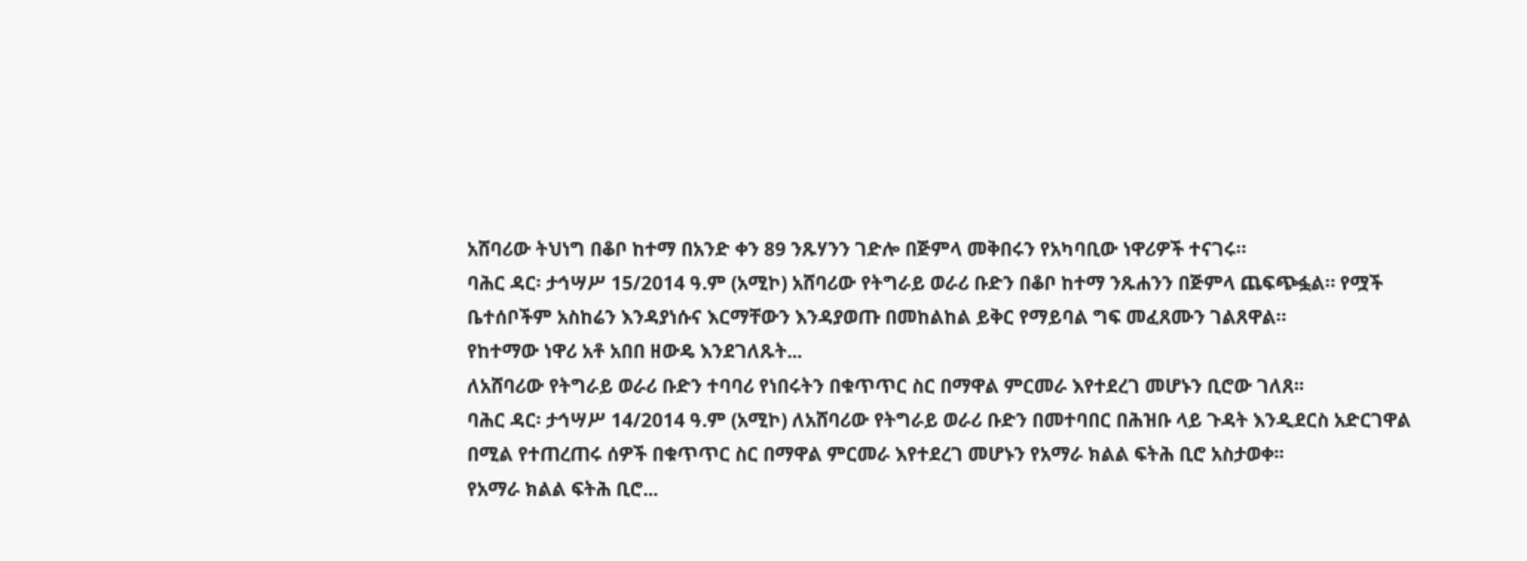አሸባሪው ትህነግ በቆቦ ከተማ በአንድ ቀን 89 ንጹሃንን ገድሎ በጅምላ መቅበሩን የአካባቢው ነዋሪዎች ተናገሩ።
ባሕር ዳር፡ ታኅሣሥ 15/2014 ዓ.ም (አሚኮ) አሸባሪው የትግራይ ወራሪ ቡድን በቆቦ ከተማ ንጹሐንን በጅምላ ጨፍጭፏል። የሟች ቤተሰቦችም አስከሬን እንዳያነሱና እርማቸውን እንዳያወጡ በመከልከል ይቅር የማይባል ግፍ መፈጸሙን ገልጸዋል።
የከተማው ነዋሪ አቶ አበበ ዘውዴ እንደገለጹት...
ለአሸባሪው የትግራይ ወራሪ ቡድን ተባባሪ የነበሩትን በቁጥጥር ስር በማዋል ምርመራ እየተደረገ መሆኑን ቢሮው ገለጸ፡፡
ባሕር ዳር፡ ታኅሣሥ 14/2014 ዓ.ም (አሚኮ) ለአሸባሪው የትግራይ ወራሪ ቡድን በመተባበር በሕዝቡ ላይ ጉዳት እንዲደርስ አድርገዋል በሚል የተጠረጠሩ ሰዎች በቁጥጥር ስር በማዋል ምርመራ እየተደረገ መሆኑን የአማራ ክልል ፍትሕ ቢሮ አስታወቀ፡፡
የአማራ ክልል ፍትሕ ቢሮ...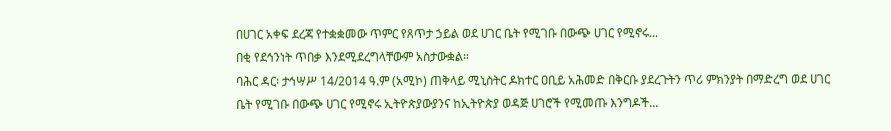በሀገር አቀፍ ደረጃ የተቋቋመው ጥምር የጸጥታ ኃይል ወደ ሀገር ቤት የሚገቡ በውጭ ሀገር የሚኖሩ...
በቂ የደኅንነት ጥበቃ እንደሚደረግላቸውም አስታውቋል።
ባሕር ዳር፡ ታኅሣሥ 14/2014 ዓ.ም (አሚኮ) ጠቅላይ ሚኒስትር ዶክተር ዐቢይ አሕመድ በቅርቡ ያደረጉትን ጥሪ ምክንያት በማድረግ ወደ ሀገር ቤት የሚገቡ በውጭ ሀገር የሚኖሩ ኢትዮጵያውያንና ከኢትዮጵያ ወዳጅ ሀገሮች የሚመጡ እንግዶች...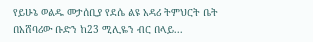የይሁኔ ወልዱ መታሰቢያ የደሴ ልዩ አዳሪ ትምህርት ቤት በአሸባሪው ቡድን ከ23 ሚሊዬን ብር በላይ...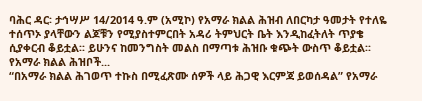ባሕር ዳር፡ ታኅሣሥ 14/2014 ዓ.ም (አሚኮ) የአማራ ክልል ሕዝብ ለበርካታ ዓመታት የተለዬ ተሰጥኦ ያላቸውን ልጆቹን የሚያስተምርበት አዳሪ ትምህርት ቤት እንዲከፈትለት ጥያቄ ሲያቀርብ ቆይቷል፡፡ ይሁንና ከመንግስት መልስ በማጣቱ ሕዝቡ ቁጭት ውስጥ ቆይቷል፡፡ የአማራ ክልል ሕዝቦች...
“በአማራ ክልል ሕገወጥ ተኩስ በሚፈጽሙ ሰዎች ላይ ሕጋዊ እርምጃ ይወሰዳል” የአማራ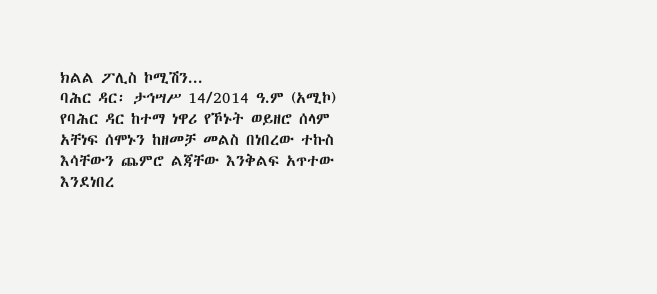ክልል ፖሊስ ኮሚሽን...
ባሕር ዳር፡ ታኅሣሥ 14/2014 ዓ.ም (አሚኮ) የባሕር ዳር ከተማ ነዋሪ የኾኑት ወይዘሮ ሰላም አቸነፍ ሰሞኑን ከዘመቻ መልስ በነበረው ተኩስ እሳቸውን ጨምሮ ልጃቸው እንቅልፍ አጥተው እንደነበረ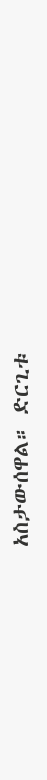አስታውሰዋል። ድርጊቱ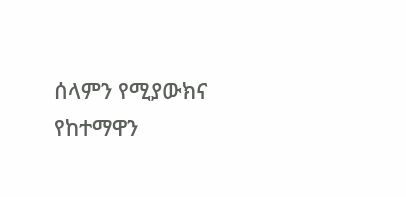ሰላምን የሚያውክና የከተማዋን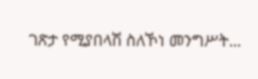ገጽታ የሚያበላሽ ስለኾነ መንግሥት...